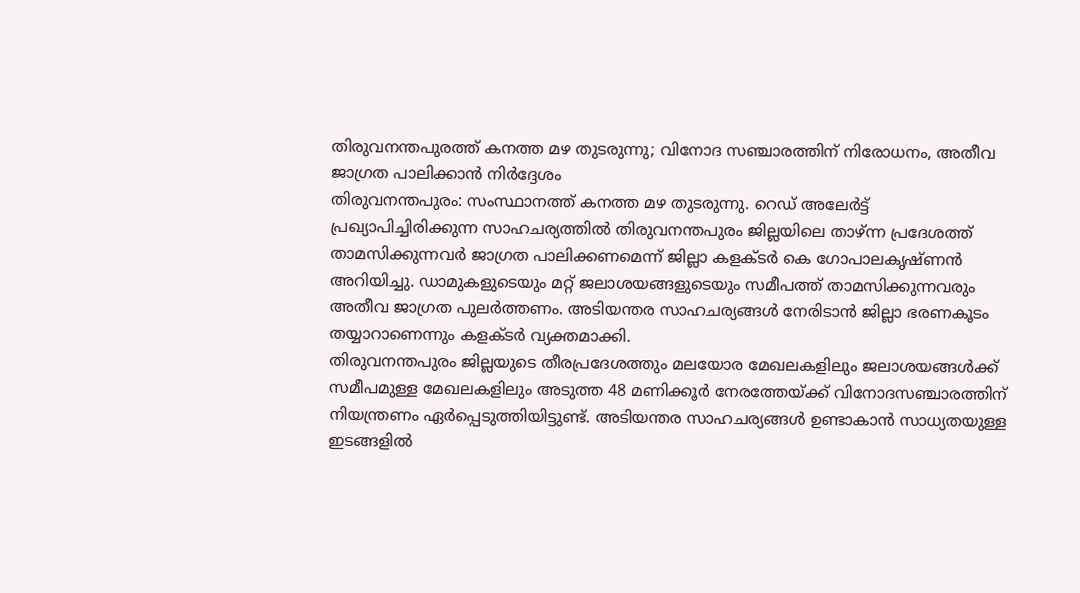തിരുവനന്തപുരത്ത് കനത്ത മഴ തുടരുന്നു; വിനോദ സഞ്ചാരത്തിന് നിരോധനം, അതീവ ജാഗ്രത പാലിക്കാൻ നിർദ്ദേശം
തിരുവനന്തപുരം: സംസ്ഥാനത്ത് കനത്ത മഴ തുടരുന്നു. റെഡ് അലേർട്ട് പ്രഖ്യാപിച്ചിരിക്കുന്ന സാഹചര്യത്തിൽ തിരുവനന്തപുരം ജില്ലയിലെ താഴ്ന്ന പ്രദേശത്ത് താമസിക്കുന്നവർ ജാഗ്രത പാലിക്കണമെന്ന് ജില്ലാ കളക്ടർ കെ ഗോപാലകൃഷ്ണൻ അറിയിച്ചു. ഡാമുകളുടെയും മറ്റ് ജലാശയങ്ങളുടെയും സമീപത്ത് താമസിക്കുന്നവരും അതീവ ജാഗ്രത പുലർത്തണം. അടിയന്തര സാഹചര്യങ്ങൾ നേരിടാൻ ജില്ലാ ഭരണകൂടം തയ്യാറാണെന്നും കളക്ടർ വ്യക്തമാക്കി.
തിരുവനന്തപുരം ജില്ലയുടെ തീരപ്രദേശത്തും മലയോര മേഖലകളിലും ജലാശയങ്ങൾക്ക് സമീപമുള്ള മേഖലകളിലും അടുത്ത 48 മണിക്കൂർ നേരത്തേയ്ക്ക് വിനോദസഞ്ചാരത്തിന് നിയന്ത്രണം ഏർപ്പെടുത്തിയിട്ടുണ്ട്. അടിയന്തര സാഹചര്യങ്ങൾ ഉണ്ടാകാൻ സാധ്യതയുള്ള ഇടങ്ങളിൽ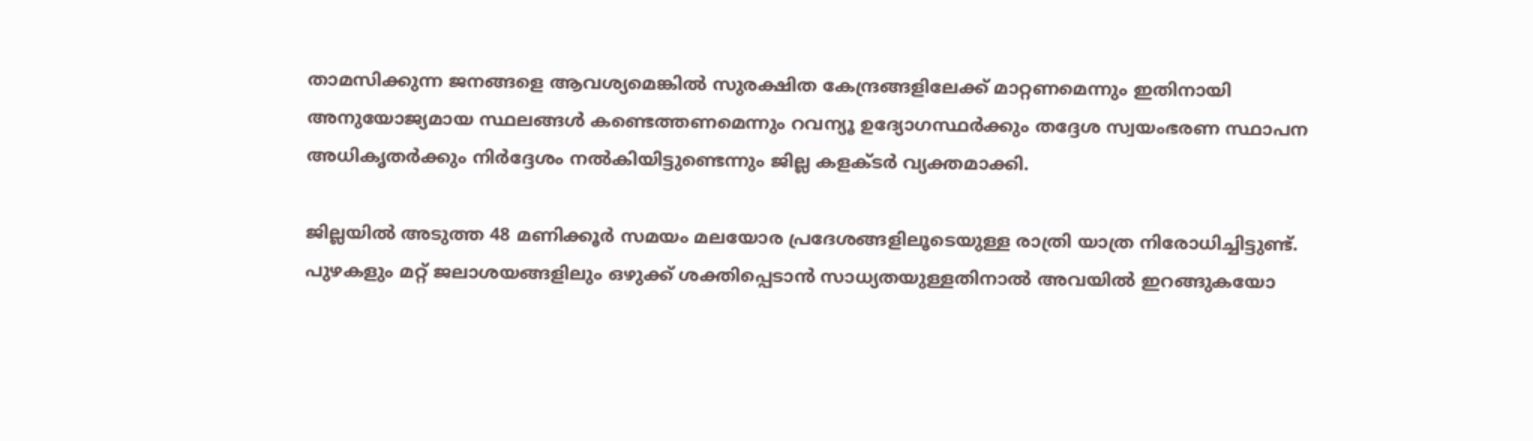താമസിക്കുന്ന ജനങ്ങളെ ആവശ്യമെങ്കിൽ സുരക്ഷിത കേന്ദ്രങ്ങളിലേക്ക് മാറ്റണമെന്നും ഇതിനായി അനുയോജ്യമായ സ്ഥലങ്ങൾ കണ്ടെത്തണമെന്നും റവന്യൂ ഉദ്യോഗസ്ഥർക്കും തദ്ദേശ സ്വയംഭരണ സ്ഥാപന അധികൃതർക്കും നിർദ്ദേശം നൽകിയിട്ടുണ്ടെന്നും ജില്ല കളക്ടർ വ്യക്തമാക്കി.

ജില്ലയിൽ അടുത്ത 48 മണിക്കൂർ സമയം മലയോര പ്രദേശങ്ങളിലൂടെയുള്ള രാത്രി യാത്ര നിരോധിച്ചിട്ടുണ്ട്. പുഴകളും മറ്റ് ജലാശയങ്ങളിലും ഒഴുക്ക് ശക്തിപ്പെടാൻ സാധ്യതയുള്ളതിനാൽ അവയിൽ ഇറങ്ങുകയോ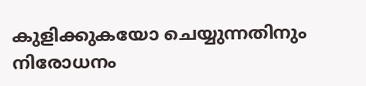കുളിക്കുകയോ ചെയ്യുന്നതിനും നിരോധനം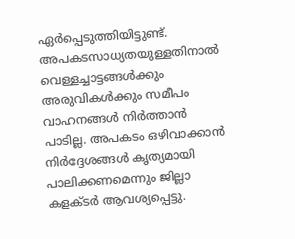ഏർപ്പെടുത്തിയിട്ടുണ്ട്. അപകടസാധ്യതയുള്ളതിനാൽ വെള്ളച്ചാട്ടങ്ങൾക്കും അരുവികൾക്കും സമീപം വാഹനങ്ങൾ നിർത്താൻ പാടില്ല. അപകടം ഒഴിവാക്കാൻ നിർദ്ദേശങ്ങൾ കൃത്യമായി പാലിക്കണമെന്നും ജില്ലാ കളക്ടർ ആവശ്യപ്പെട്ടു.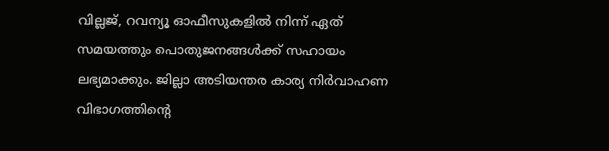വില്ലജ്, റവന്യൂ ഓഫീസുകളിൽ നിന്ന് ഏത് സമയത്തും പൊതുജനങ്ങൾക്ക് സഹായം ലഭ്യമാക്കും. ജില്ലാ അടിയന്തര കാര്യ നിർവാഹണ വിഭാഗത്തിന്റെ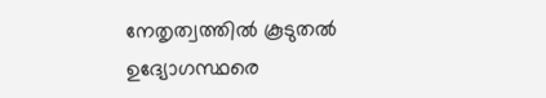നേതൃത്വത്തിൽ കൂടുതൽ ഉദ്യോഗസ്ഥരെ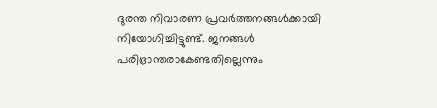ദുരന്ത നിവാരണ പ്രവർത്തനങ്ങൾക്കായി നിയോഗിച്ചിട്ടുണ്ട്. ജനങ്ങൾ പരിഭ്രാന്തരാകേണ്ടതില്ലെന്നും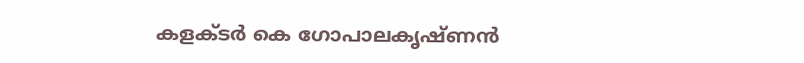കളക്ടർ കെ ഗോപാലകൃഷ്ണൻ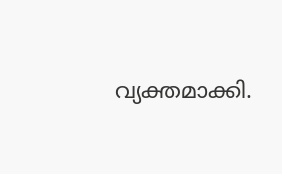വ്യക്തമാക്കി.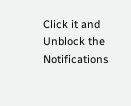Click it and Unblock the Notifications